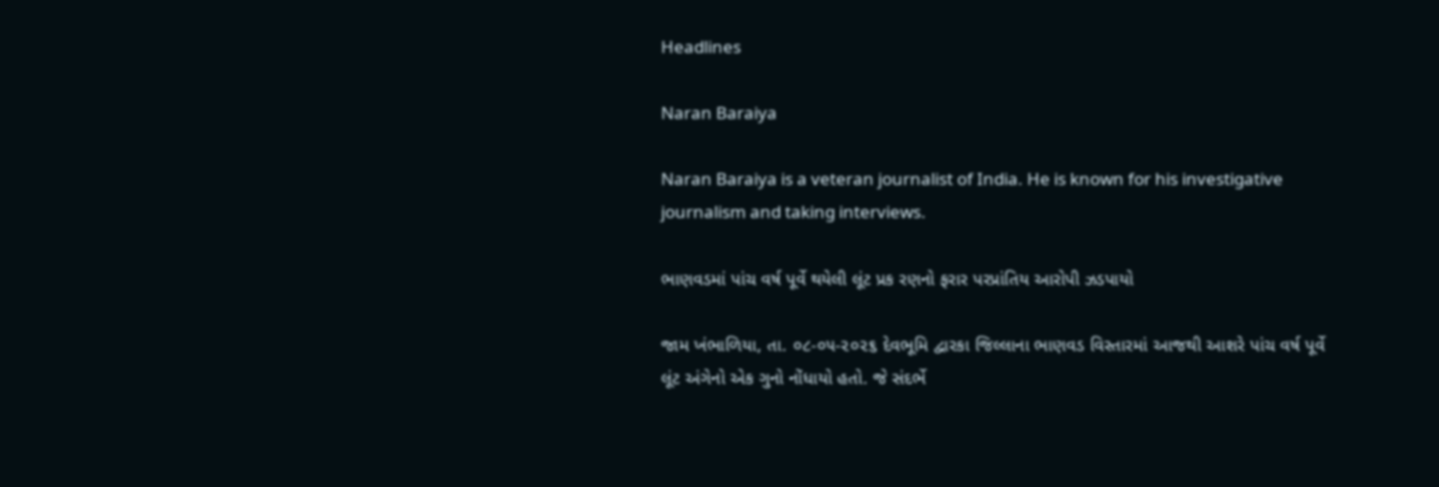Headlines

Naran Baraiya

Naran Baraiya is a veteran journalist of India. He is known for his investigative journalism and taking interviews.

ભાણવડમાં પાંચ વર્ષ પૂર્વે થયેલી લૂંટ પ્રક રણનો ફરાર પરપ્રાંતિય આરોપી ઝડપાયો

જામ ખંભાળિયા, તા. ૦૮-૦૫-૨૦૨૬ દેવભૂમિ દ્વારકા જિલ્લાના ભાણવડ વિસ્તારમાં આજથી આશરે પાંચ વર્ષ પૂર્વે લૂંટ અંગેનો એક ગુનો નોંધાયો હતો. જે સંદર્ભે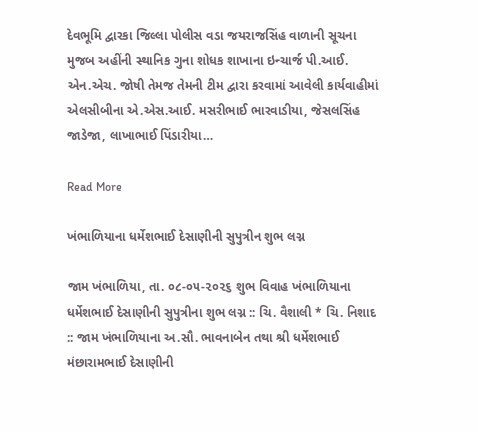દેવભૂમિ દ્વારકા જિલ્લા પોલીસ વડા જયરાજસિંહ વાળાની સૂચના મુજબ અહીંની સ્થાનિક ગુના શોધક શાખાના ઇન્ચાર્જ પી.આઈ. એન.એચ. જોષી તેમજ તેમની ટીમ દ્વારા કરવામાં આવેલી કાર્યવાહીમાં એલસીબીના એ.એસ.આઈ. મસરીભાઈ ભારવાડીયા, જેસલસિંહ જાડેજા, લાખાભાઈ પિંડારીયા…

Read More

ખંભાળિયાના ધર્મેશભાઈ દેસાણીની સુપુત્રીન શુભ લગ્ન

જામ ખંભાળિયા, તા. ૦૮-૦૫-૨૦૨૬ શુભ વિવાહ ખંભાળિયાના ધર્મેશભાઈ દેસાણીની સુપુત્રીના શુભ લગ્ન :: ચિ. વૈશાલી * ચિ. નિશાદ :: જામ ખંભાળિયાના અ.સૌ. ભાવનાબેન તથા શ્રી ધર્મેશભાઈ મંછારામભાઈ દેસાણીની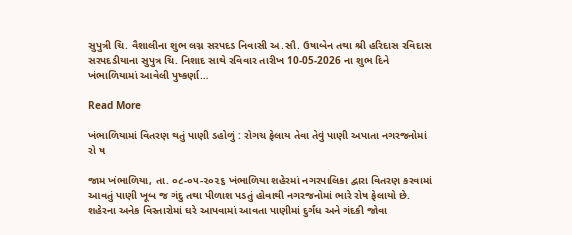સુપુત્રી ચિ. વૈશાલીના શુભ લગ્ન સરપદડ નિવાસી અ.સૌ. ઉષાબેન તથા શ્રી હરિદાસ રવિદાસ સરપદડીયાના સુપુત્ર ચિ. નિશાદ સાથે રવિવાર તારીખ 10-05-2026 ના શુભ દિને ખંભાળિયામાં આવેલી પુષ્કર્ણા…

Read More

ખંભાળિયામાં વિતરણ થતું પાણી ડહોળું : રોગચ ફેલાય તેવા તેવું પાણી અપાતા નગરજનોમાં રો ષ

જામ ખંભાળિયા, તા. ૦૮-૦૫-૨૦૨૬ ખંભાળિયા શહેરમાં નગરપાલિકા દ્વારા વિતરણ કરવામાં આવતું પાણી ખૂબ જ ગંદુ તથા પીળાશ પડતું હોવાથી નગરજનોમાં ભારે રોષ ફેલાયો છે. શહેરના અનેક વિસ્તારોમાં ઘરે આપવામાં આવતા પાણીમાં દુર્ગંધ અને ગંદકી જોવા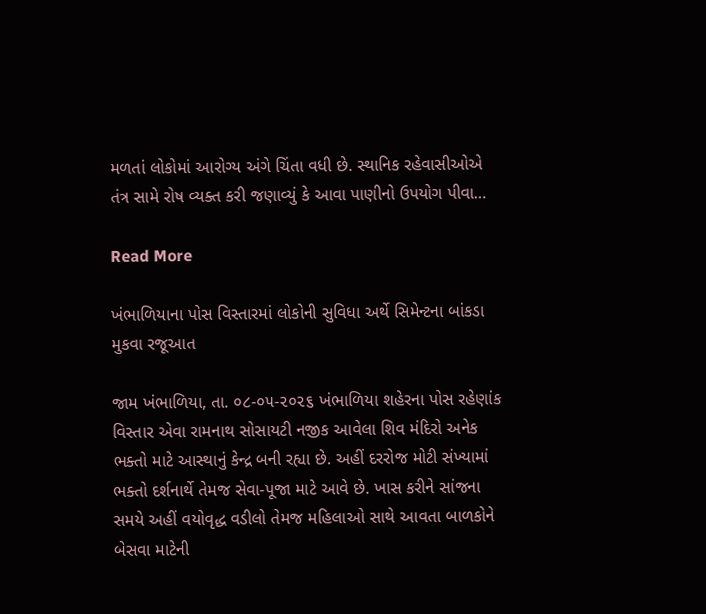મળતાં લોકોમાં આરોગ્ય અંગે ચિંતા વધી છે. સ્થાનિક રહેવાસીઓએ તંત્ર સામે રોષ વ્યક્ત કરી જણાવ્યું કે આવા પાણીનો ઉપયોગ પીવા…

Read More

ખંભાળિયાના પોસ વિસ્તારમાં લોકોની સુવિધા અર્થે સિમેન્ટના બાંકડા મુકવા રજૂઆત

જામ ખંભાળિયા, તા. ૦૮-૦૫-૨૦૨૬ ખંભાળિયા શહેરના પોસ રહેણાંક વિસ્તાર એવા રામનાથ સોસાયટી નજીક આવેલા શિવ મંદિરો અનેક ભક્તો માટે આસ્થાનું કેન્દ્ર બની રહ્યા છે. અહીં દરરોજ મોટી સંખ્યામાં ભક્તો દર્શનાર્થે તેમજ સેવા-પૂજા માટે આવે છે. ખાસ કરીને સાંજના સમયે અહીં વયોવૃદ્ધ વડીલો તેમજ મહિલાઓ સાથે આવતા બાળકોને બેસવા માટેની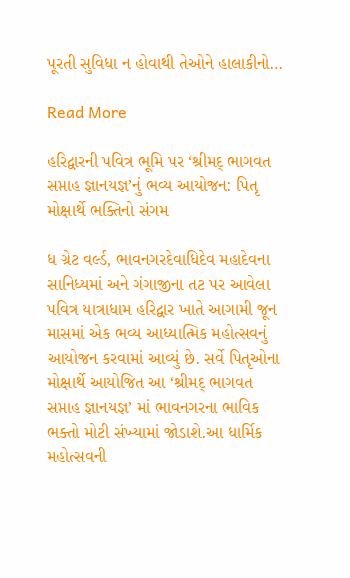પૂરતી સુવિધા ન હોવાથી તેઓને હાલાકીનો…

Read More

હરિદ્વારની પવિત્ર ભૂમિ પર ‘શ્રીમદ્ ભાગવત સપ્તાહ જ્ઞાનયજ્ઞ’નું ભવ્ય આયોજન: પિતૃ મોક્ષાર્થે ભક્તિનો સંગમ

ધ ગ્રેટ વર્લ્ડ, ભાવનગરદેવાધિદેવ મહાદેવના સાનિધ્યમાં અને ગંગાજીના તટ પર આવેલા પવિત્ર યાત્રાધામ હરિદ્વાર ખાતે આગામી જૂન માસમાં એક ભવ્ય આધ્યાત્મિક મહોત્સવનું આયોજન કરવામાં આવ્યું છે. સર્વે પિતૃઓના મોક્ષાર્થે આયોજિત આ ‘શ્રીમદ્ ભાગવત સપ્તાહ જ્ઞાનયજ્ઞ’ માં ભાવનગરના ભાવિક ભક્તો મોટી સંખ્યામાં જોડાશે.આ ધાર્મિક મહોત્સવની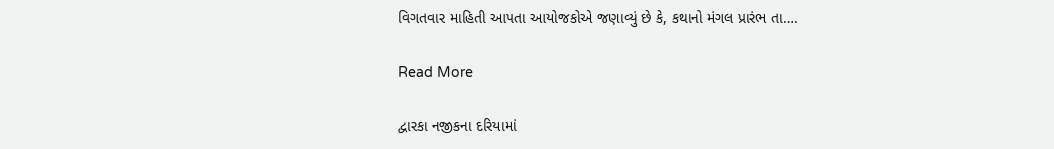વિગતવાર માહિતી આપતા આયોજકોએ જણાવ્યું છે કે, કથાનો મંગલ પ્રારંભ તા….

Read More

દ્વારકા નજીકના દરિયામાં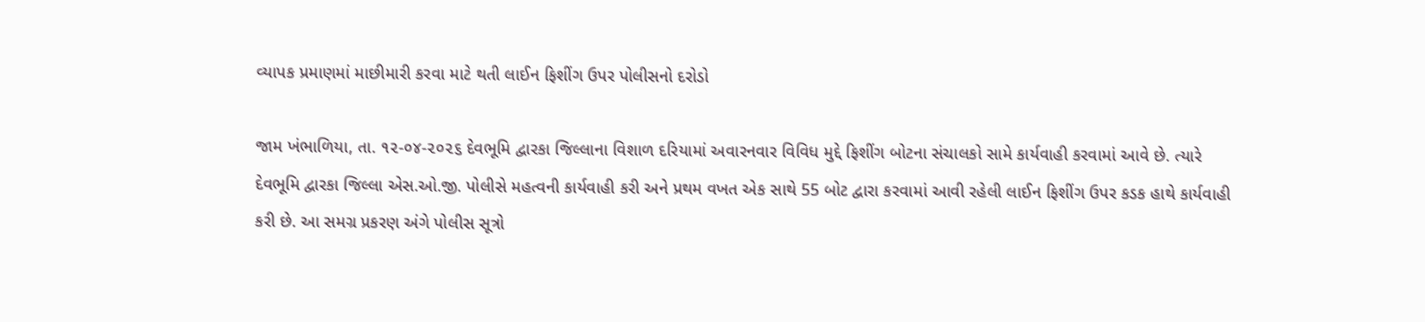વ્યાપક પ્રમાણમાં માછીમારી કરવા માટે થતી લાઈન ફિશીંગ ઉપર પોલીસનો દરોડો

જામ ખંભાળિયા, તા. ૧૨-૦૪-૨૦૨૬ દેવભૂમિ દ્વારકા જિલ્લાના વિશાળ દરિયામાં અવારનવાર વિવિધ મુદ્દે ફિશીંગ બોટના સંચાલકો સામે કાર્યવાહી કરવામાં આવે છે. ત્યારે દેવભૂમિ દ્વારકા જિલ્લા એસ.ઓ.જી. પોલીસે મહત્વની કાર્યવાહી કરી અને પ્રથમ વખત એક સાથે 55 બોટ દ્વારા કરવામાં આવી રહેલી લાઈન ફિશીંગ ઉપર કડક હાથે કાર્યવાહી કરી છે. આ સમગ્ર પ્રકરણ અંગે પોલીસ સૂત્રો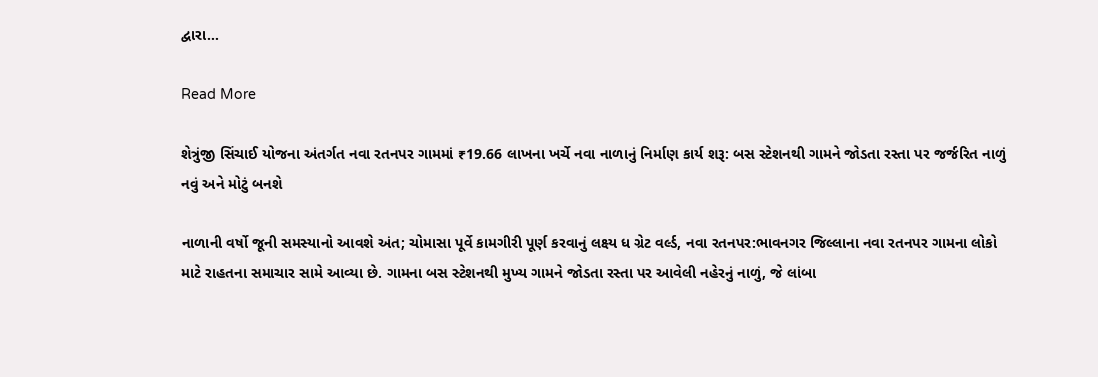દ્વારા…

Read More

શેત્રુંજી સિંચાઈ યોજના અંતર્ગત નવા રતનપર ગામમાં ₹19.66 લાખના ખર્ચે નવા નાળાનું નિર્માણ કાર્ય શરૂ: બસ સ્ટેશનથી ગામને જોડતા રસ્તા પર જર્જરિત નાળું નવું અને મોટું બનશે

નાળાની વર્ષો જૂની સમસ્યાનો આવશે અંત; ચોમાસા પૂર્વે કામગીરી પૂર્ણ કરવાનું લક્ષ્ય ધ ગ્રેટ વર્લ્ડ, નવા રતનપર:ભાવનગર જિલ્લાના નવા રતનપર ગામના લોકો માટે રાહતના સમાચાર સામે આવ્યા છે. ગામના બસ સ્ટેશનથી મુખ્ય ગામને જોડતા રસ્તા પર આવેલી નહેરનું નાળું, જે લાંબા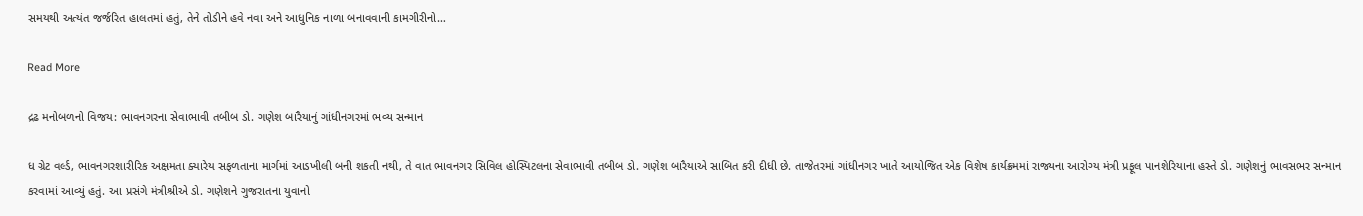સમયથી અત્યંત જર્જરિત હાલતમાં હતું, તેને તોડીને હવે નવા અને આધુનિક નાળા બનાવવાની કામગીરીનો…

Read More

દ્રઢ મનોબળનો વિજય: ભાવનગરના સેવાભાવી તબીબ ડો. ગણેશ બારૈયાનું ગાંધીનગરમાં ભવ્ય સન્માન

ધ ગ્રેટ વર્લ્ડ, ભાવનગરશારીરિક અક્ષમતા ક્યારેય સફળતાના માર્ગમાં આડખીલી બની શકતી નથી, તે વાત ભાવનગર સિવિલ હોસ્પિટલના સેવાભાવી તબીબ ડો. ગણેશ બારૈયાએ સાબિત કરી દીધી છે. તાજેતરમાં ગાંધીનગર ખાતે આયોજિત એક વિશેષ કાર્યક્રમમાં રાજ્યના આરોગ્ય મંત્રી પ્રફૂલ પાનશેરિયાના હસ્તે ડો. ગણેશનું ભાવસભર સન્માન કરવામાં આવ્યું હતું. આ પ્રસંગે મંત્રીશ્રીએ ડો. ગણેશને ગુજરાતના યુવાનો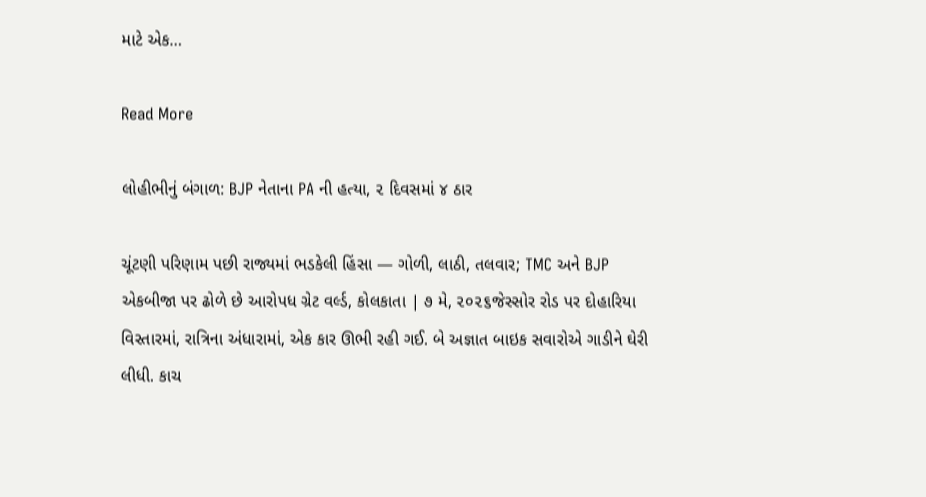માટે એક…

Read More

લોહીભીનું બંગાળ: BJP નેતાના PA ની હત્યા, ૨ દિવસમાં ૪ ઠાર

ચૂંટણી પરિણામ પછી રાજ્યમાં ભડકેલી હિંસા — ગોળી, લાઠી, તલવાર; TMC અને BJP એકબીજા પર ઢોળે છે આરોપધ ગ્રેટ વર્લ્ડ, કોલકાતા | ૭ મે, ૨૦૨૬જેસ્સોર રોડ પર દોહારિયા વિસ્તારમાં, રાત્રિના અંધારામાં, એક કાર ઊભી રહી ગઈ. બે અજ્ઞાત બાઇક સવારોએ ગાડીને ઘેરી લીધી. કાચ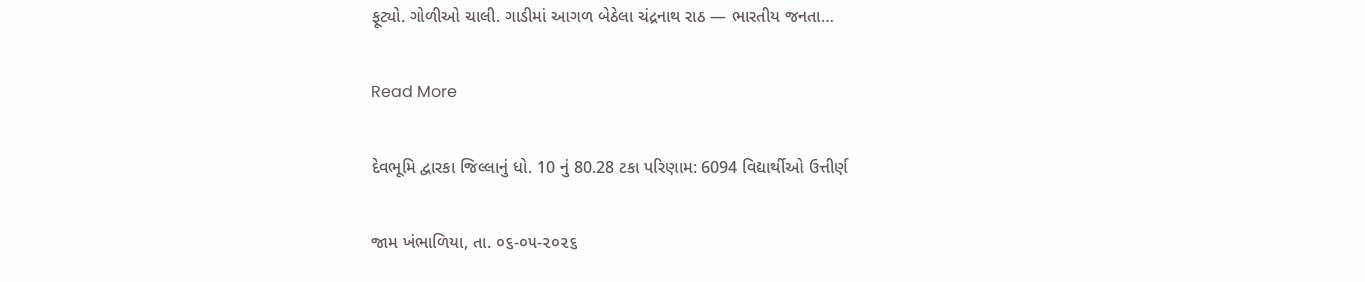ફૂટ્યો. ગોળીઓ ચાલી. ગાડીમાં આગળ બેઠેલા ચંદ્રનાથ રાઠ — ભારતીય જનતા…

Read More

દેવભૂમિ દ્વારકા જિલ્લાનું ધો. 10 નું 80.28 ટકા પરિણામ: 6094 વિદ્યાર્થીઓ ઉત્તીર્ણ

જામ ખંભાળિયા, તા. ૦૬-૦૫-૨૦૨૬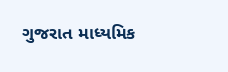ગુજરાત માધ્યમિક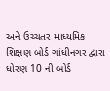અને ઉચ્ચતર માધ્યમિક શિક્ષણ બોર્ડ ગાંધીનગર દ્વારા ધોરણ 10 ની બોર્ડ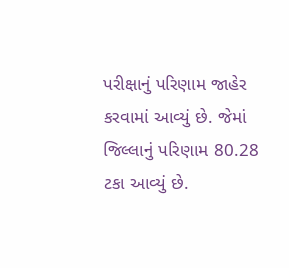પરીક્ષાનું પરિણામ જાહેર કરવામાં આવ્યું છે. જેમાં જિલ્લાનું પરિણામ 80.28 ટકા આવ્યું છે.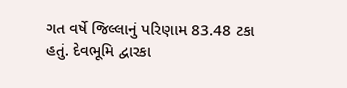ગત વર્ષે જિલ્લાનું પરિણામ 83.48 ટકા હતું. દેવભૂમિ દ્વારકા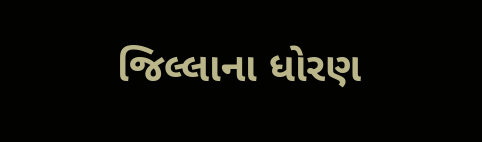જિલ્લાના ધોરણ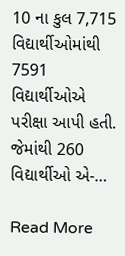10 ના કુલ 7,715 વિદ્યાર્થીઓમાંથી 7591 વિદ્યાર્થીઓએ પરીક્ષા આપી હતી. જેમાંથી 260 વિદ્યાર્થીઓ એ-…

Read More